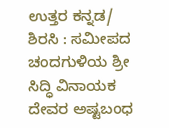ಉತ್ತರ ಕನ್ನಡ/ ಶಿರಸಿ : ಸಮೀಪದ ಚಂದಗುಳಿಯ ಶ್ರೀ ಸಿದ್ಧಿ ವಿನಾಯಕ ದೇವರ ಅಷ್ಟಬಂಧ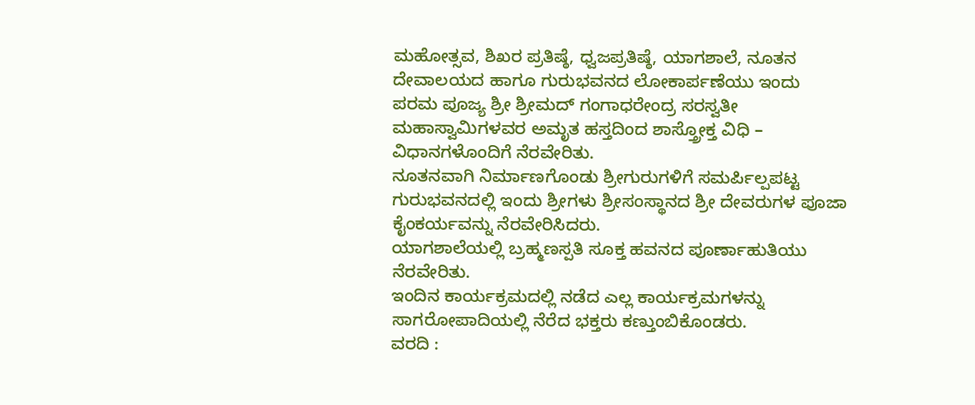ಮಹೋತ್ಸವ, ಶಿಖರ ಪ್ರತಿಷ್ಠೆ, ಧ್ವಜಪ್ರತಿಷ್ಠೆ, ಯಾಗಶಾಲೆ, ನೂತನ ದೇವಾಲಯದ ಹಾಗೂ ಗುರುಭವನದ ಲೋಕಾರ್ಪಣೆಯು ಇಂದು ಪರಮ ಪೂಜ್ಯ ಶ್ರೀ ಶ್ರೀಮದ್ ಗಂಗಾಧರೇಂದ್ರ ಸರಸ್ವತೀ ಮಹಾಸ್ವಾಮಿಗಳವರ ಅಮೃತ ಹಸ್ತದಿಂದ ಶಾಸ್ತ್ರೋಕ್ತ ವಿಧಿ – ವಿಧಾನಗಳೊಂದಿಗೆ ನೆರವೇರಿತು.
ನೂತನವಾಗಿ ನಿರ್ಮಾಣಗೊಂಡು ಶ್ರೀಗುರುಗಳಿಗೆ ಸಮರ್ಪಿಲ್ಪಪಟ್ಟ ಗುರುಭವನದಲ್ಲಿ ಇಂದು ಶ್ರೀಗಳು ಶ್ರೀಸಂಸ್ಥಾನದ ಶ್ರೀ ದೇವರುಗಳ ಪೂಜಾ ಕೈಂಕರ್ಯವನ್ನು ನೆರವೇರಿಸಿದರು.
ಯಾಗಶಾಲೆಯಲ್ಲಿ ಬ್ರಹ್ಮಣಸ್ಪತಿ ಸೂಕ್ತ ಹವನದ ಪೂರ್ಣಾಹುತಿಯು ನೆರವೇರಿತು.
ಇಂದಿನ ಕಾರ್ಯಕ್ರಮದಲ್ಲಿ ನಡೆದ ಎಲ್ಲ ಕಾರ್ಯಕ್ರಮಗಳನ್ನು ಸಾಗರೋಪಾದಿಯಲ್ಲಿ ನೆರೆದ ಭಕ್ತರು ಕಣ್ತುಂಬಿಕೊಂಡರು.
ವರದಿ :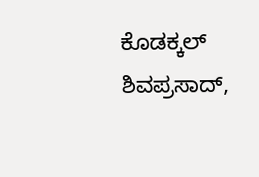ಕೊಡಕ್ಕಲ್ ಶಿವಪ್ರಸಾದ್,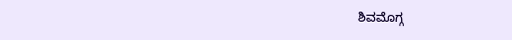ಶಿವಮೊಗ್ಗ